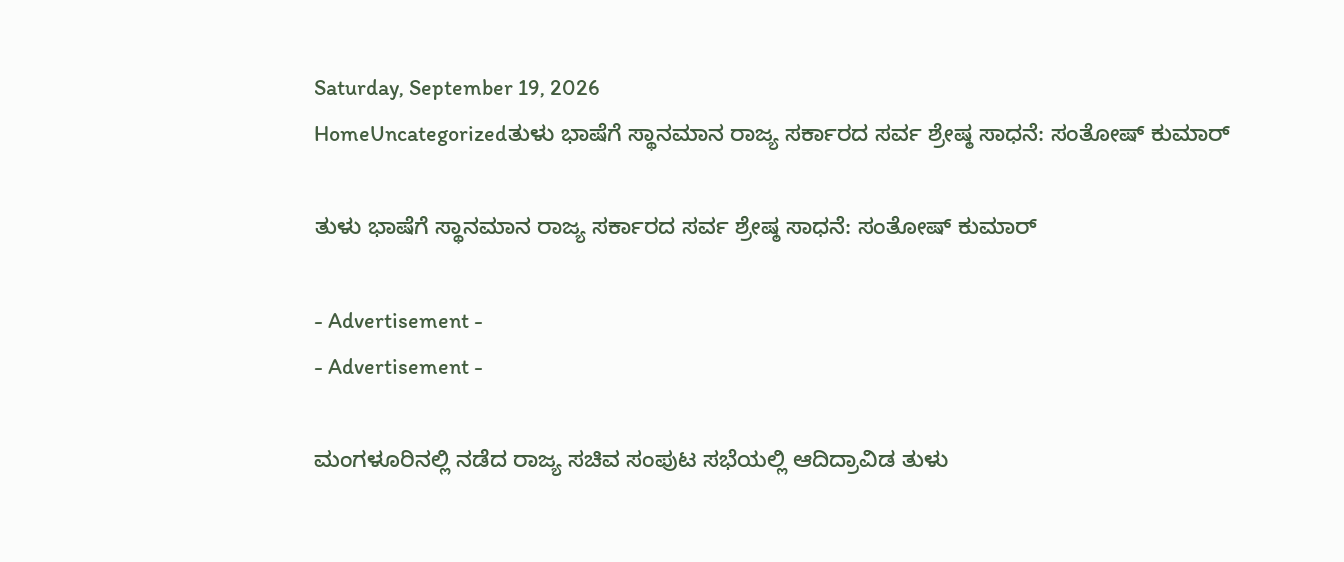Saturday, September 19, 2026
HomeUncategorizedತುಳು ಭಾಷೆಗೆ ಸ್ಥಾನಮಾನ ರಾಜ್ಯ ಸರ್ಕಾರದ ಸರ್ವ ಶ್ರೇಷ್ಠ ಸಾಧನೆ: ಸಂತೋಷ್ ಕುಮಾರ್

ತುಳು ಭಾಷೆಗೆ ಸ್ಥಾನಮಾನ ರಾಜ್ಯ ಸರ್ಕಾರದ ಸರ್ವ ಶ್ರೇಷ್ಠ ಸಾಧನೆ: ಸಂತೋಷ್ ಕುಮಾರ್

- Advertisement -
- Advertisement -

ಮಂಗಳೂರಿನಲ್ಲಿ ನಡೆದ ರಾಜ್ಯ ಸಚಿವ ಸಂಪುಟ ಸಭೆಯಲ್ಲಿ ಆದಿದ್ರಾವಿಡ ತುಳು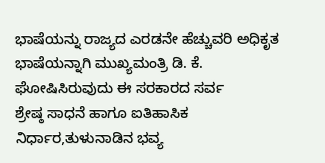ಭಾಷೆಯನ್ನು ರಾಜ್ಯದ ಎರಡನೇ ಹೆಚ್ಚುವರಿ ಅಧಿಕೃತ ಭಾಷೆಯನ್ನಾಗಿ ಮುಖ್ಯಮಂತ್ರಿ ‌ಡಿ. ಕೆ. ಘೋಷಿಸಿರುವುದು ಈ ಸರಕಾರದ ಸರ್ವ ಶ್ರೇಷ್ಠ ‌ಸಾಧನೆ ಹಾಗೂ ಐತಿಹಾಸಿಕ ನಿರ್ಧಾರ,ತುಳುನಾಡಿನ ಭವ್ಯ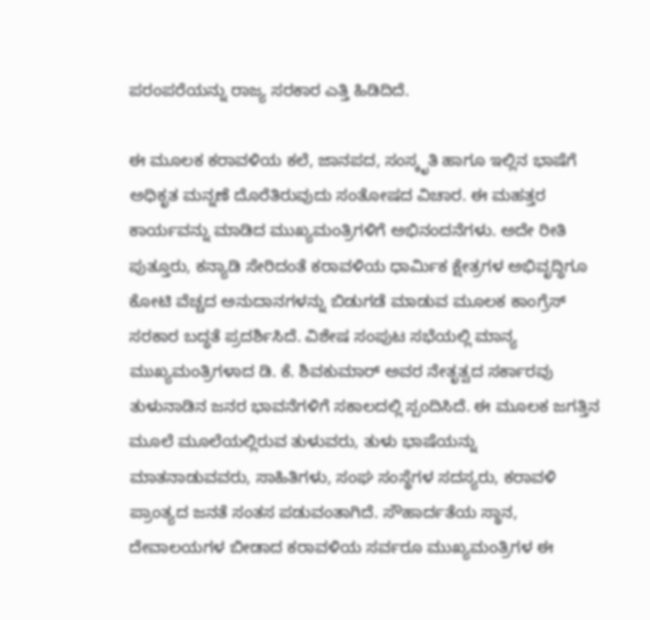ಪರಂಪರೆಯನ್ನು ರಾಜ್ಯ ಸರಕಾರ ಎತ್ತಿ ಹಿಡಿದಿದೆ.

ಈ ಮೂಲಕ ಕರಾವಳಿಯ ಕಲೆ, ಜಾನಪದ, ಸಂಸ್ಕೃತಿ ಹಾಗೂ ಇಲ್ಲಿನ ಭಾಷೆಗೆ ಅಧಿಕೃತ ಮನ್ನಣೆ ದೊರೆತಿರುವುದು ಸಂತೋಷದ ವಿಚಾರ. ಈ ಮಹತ್ತರ ಕಾರ್ಯವನ್ನು ‌ಮಾಡಿದ ಮುಖ್ಯಮಂತ್ರಿಗಳಿಗೆ‌ ಅಭಿನಂದನೆಗಳು. ಅದೇ ರೀತಿ‌ ಪುತ್ತೂರು, ಕನ್ಯಾಡಿ ಸೇರಿದಂತೆ ಕರಾವಳಿಯ ಧಾರ್ಮಿಕ ‌ಕ್ಷೇತ್ರಗಳ ಅಭಿವೃದ್ಧಿಗೂ‌ ಕೋಟಿ ವೆಚ್ಚದ ಅನುದಾನಗಳನ್ನು ಬಿಡುಗಡೆ ಮಾಡುವ ಮೂಲಕ ಕಾಂಗ್ರೆಸ್ ಸರಕಾರ ಬದ್ಧತೆ‌ ಪ್ರದರ್ಶಿಸಿದೆ. ವಿಶೇಷ ಸಂಪುಟ ಸಭೆಯಲ್ಲಿ ಮಾನ್ಯ ಮುಖ್ಯಮಂತ್ರಿಗಳಾದ ಡಿ. ಕೆ. ಶಿವಕುಮಾರ್ ಅವರ ನೇತೃತ್ವದ ಸರ್ಕಾರವು ತುಳುನಾಡಿನ ಜನರ ಭಾವನೆಗಳಿಗೆ ಸಕಾಲದಲ್ಲಿ ಸ್ಪಂದಿಸಿದೆ. ಈ ಮೂಲಕ ಜಗತ್ತಿನ ಮೂಲೆ‌ ಮೂಲೆಯಲ್ಲಿರುವ ತುಳುವರು, ತುಳು ಭಾಷೆಯನ್ನು ಮಾತನಾಡುವವರು, ಸಾಹಿತಿಗಳು, ಸಂಘ ಸಂಸ್ಥೆಗಳ ಸದಸ್ಯರು, ಕರಾವಳಿ ಪ್ರಾಂತ್ಯದ ಜನತೆ ಸಂತಸ ಪಡುವಂತಾಗಿದೆ. ಸೌಹಾರ್ದತೆಯ ಸ್ಥಾನ, ದೇವಾಲಯಗಳ ಬೀಡಾದ ಕರಾವಳಿಯ ಸರ್ವರೂ ಮುಖ್ಯಮಂತ್ರಿಗಳ‌ ಈ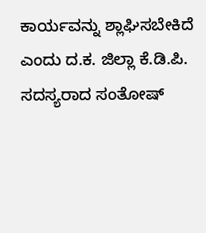ಕಾರ್ಯವನ್ನು ಶ್ಲಾಘಿಸಬೇಕಿದೆ ಎಂದು ದ.ಕ. ಜಿಲ್ಲಾ ಕೆ.ಡಿ.ಪಿ. ಸದಸ್ಯರಾದ ಸಂತೋಷ್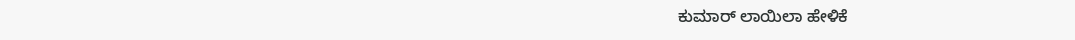ಕುಮಾರ್ ಲಾಯಿಲಾ ಹೇಳಿಕೆ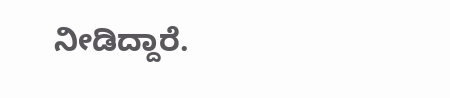ನೀಡಿದ್ದಾರೆ.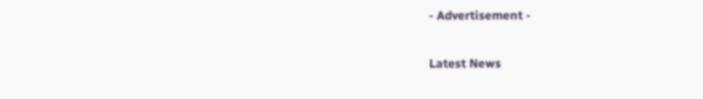- Advertisement -

Latest News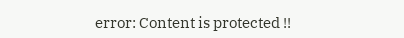error: Content is protected !!